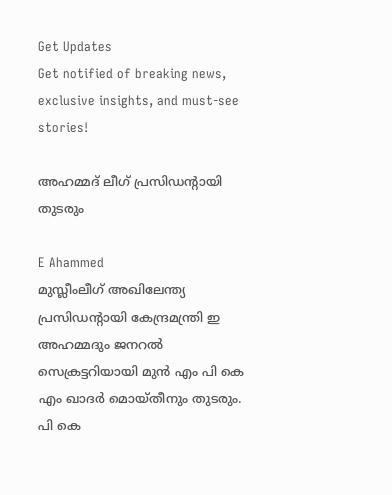Get Updates
Get notified of breaking news, exclusive insights, and must-see stories!

അഹമ്മദ് ലീഗ് പ്രസിഡന്റായി തുടരും

E Ahammed
മുസ്ലീംലീഗ് അഖിലേന്ത്യ പ്രസിഡന്റായി കേന്ദ്രമന്ത്രി ഇ അഹമ്മദും ജനറല്‍ സെക്രട്ടറിയായി മുന്‍ എം പി കെ എം ഖാദര്‍ മൊയ്തീനും തുടരും. പി കെ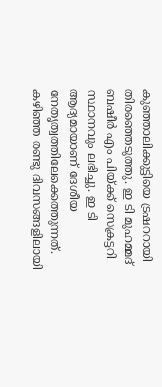കുഞ്ഞാലിക്കുട്ടിയെ ട്രഷററായി തിരഞ്ഞെടുത്തു. ഇ ടി മുഹമ്മദ് ബഷീര്‍ എം പിയ്ക്ക് സെക്രട്ടറി സ്ഥാനവും ലഭിച്ചു. ഇ ടി ആദ്യമായാണ് ദേശീയ നേതൃത്വത്തിലേക്കെത്തുന്നത്. കഴിഞ്ഞ രണ്ടു ദിവസങ്ങളിലായി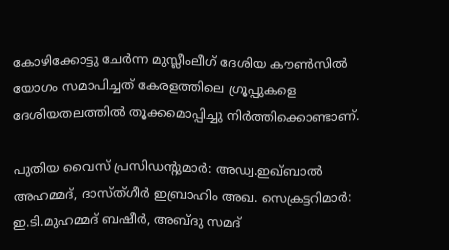കോഴിക്കോട്ടു ചേര്‍ന്ന മുസ്ലീംലീഗ് ദേശിയ കൗണ്‍സില്‍ യോഗം സമാപിച്ചത് കേരളത്തിലെ ഗ്രൂപ്പുകളെ ദേശിയതലത്തില്‍ തൂക്കമൊപ്പിച്ചു നിര്‍ത്തിക്കൊണ്ടാണ്.

പുതിയ വൈസ് പ്രസിഡന്റുമാര്‍: അഡ്വ.ഇഖ്ബാല്‍ അഹമ്മദ്, ദാസ്ത്ഗീര്‍ ഇബ്രാഹിം അഖ. സെക്രട്ടറിമാര്‍: ഇ.ടി.മുഹമ്മദ് ബഷീര്‍, അബ്ദു സമദ്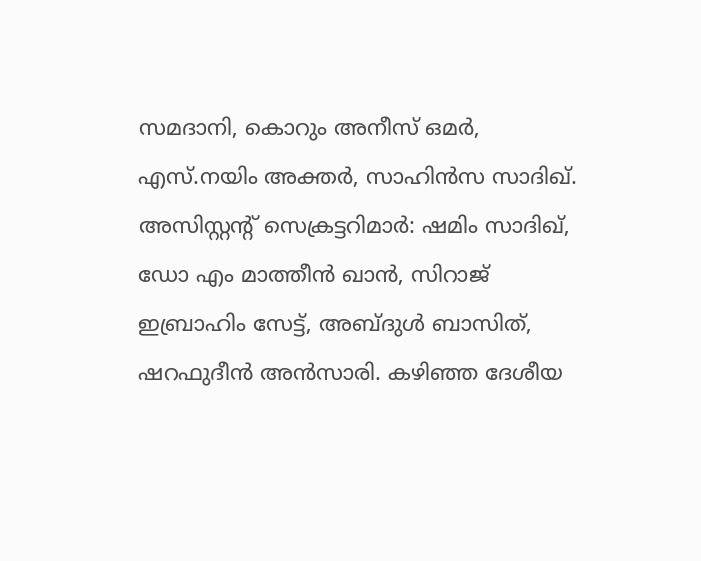സമദാനി, കൊറും അനീസ് ഒമര്‍, എസ്.നയിം അക്തര്‍, സാഹിന്‍സ സാദിഖ്. അസിസ്റ്റന്റ് സെക്രട്ടറിമാര്‍: ഷമിം സാദിഖ്, ഡോ എം മാത്തീന്‍ ഖാന്‍, സിറാജ് ഇബ്രാഹിം സേട്ട്, അബ്ദുള്‍ ബാസിത്, ഷറഫുദീന്‍ അന്‍സാരി. കഴിഞ്ഞ ദേശീയ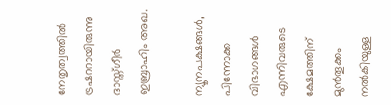നേതൃത്വത്തില്‍ ട്രഷററായിരുന്നു ദാസ്ത്ഗീര്‍ ഇബ്രാഹിം അഖ.

ന്യൂനപക്ഷങ്ങള്‍, പിന്നോക്ക വിഭാഗങ്ങള്‍ എന്നിവരുടെ ക്ഷേമത്തിന് മുന്‍തൂക്കം നല്‍കിയുള്ള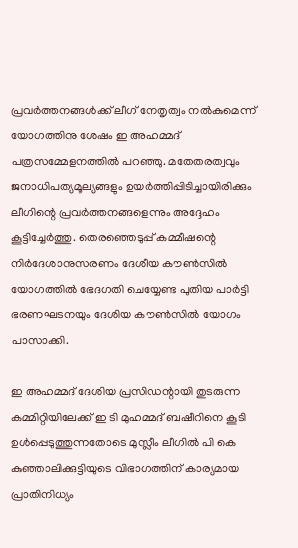പ്രവര്‍ത്തനങ്ങള്‍ക്ക് ലീഗ് നേതൃത്വം നല്‍കുമെന്ന് യോഗത്തിനു ശേഷം ഇ അഹമ്മദ് പത്രസമ്മേളനത്തില്‍ പറഞ്ഞു. മതേതരത്വവും ജനാധിപത്യമൂല്യങ്ങളും ഉയര്‍ത്തിപ്പിടിച്ചായിരിക്കും ലീഗിന്റെ പ്രവര്‍ത്തനങ്ങളെന്നും അദ്ദേഹം കൂട്ടിച്ചേര്‍ത്തു. തെരഞ്ഞെടുപ്പ് കമ്മീഷന്റെ നിര്‍ദേശാനുസരണം ദേശീയ കൗണ്‍സില്‍ യോഗത്തില്‍ ഭേദഗതി ചെയ്യേണ്ട പുതിയ പാര്‍ട്ടി ഭരണഘടനയും ദേശിയ കൗണ്‍സില്‍ യോഗം പാസാക്കി.

ഇ അഹമ്മദ് ദേശിയ പ്രസിഡന്റായി തുടരുന്ന കമ്മിറ്റിയിലേക്ക് ഇ ടി മുഹമ്മദ് ബഷീറിനെ കൂടി ഉള്‍പ്പെടുത്തുന്നതോടെ മുസ്ലീം ലീഗില്‍ പി കെ കുഞ്ഞാലിക്കുട്ടിയുടെ വിഭാഗത്തിന് കാര്യമായ പ്രാതിനിധ്യം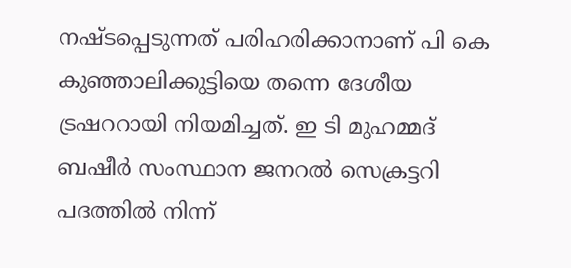നഷ്ടപ്പെടുന്നത് പരിഹരിക്കാനാണ് പി കെ കുഞ്ഞാലിക്കുട്ടിയെ തന്നെ ദേശീയ ട്രഷററായി നിയമിച്ചത്. ഇ ടി മുഹമ്മദ് ബഷീര്‍ സംസ്ഥാന ജനറല്‍ സെക്രട്ടറി പദത്തില്‍ നിന്ന്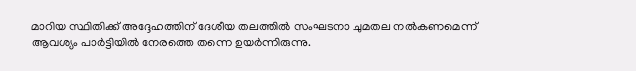മാറിയ സ്ഥിതിക്ക് അദ്ദേഹത്തിന് ദേശീയ തലത്തില്‍ സംഘടനാ ചുമതല നല്‍കണമെന്ന് ആവശ്യം പാര്‍ട്ടിയില്‍ നേരത്തെ തന്നെ ഉയര്‍ന്നിരുന്നു.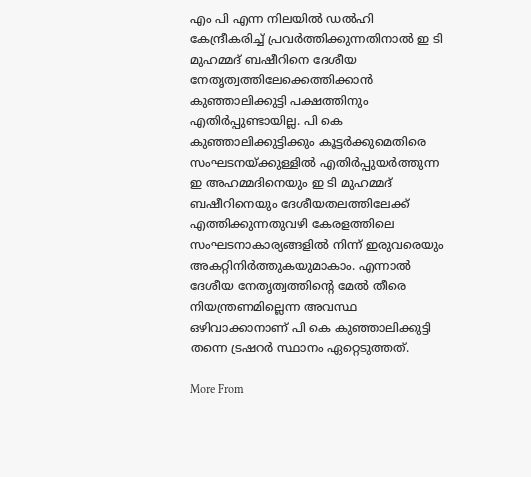എം പി എന്ന നിലയില്‍ ഡല്‍ഹി കേന്ദ്രീകരിച്ച് പ്രവര്‍ത്തിക്കുന്നതിനാല്‍ ഇ ടി മുഹമ്മദ് ബഷീറിനെ ദേശീയ നേതൃത്വത്തിലേക്കെത്തിക്കാന്‍ കുഞ്ഞാലിക്കുട്ടി പക്ഷത്തിനും എതിര്‍പ്പുണ്ടായില്ല. പി കെ കുഞ്ഞാലിക്കുട്ടിക്കും കൂട്ടര്‍ക്കുമെതിരെ സംഘടനയ്ക്കുള്ളില്‍ എതിര്‍പ്പുയര്‍ത്തുന്ന ഇ അഹമ്മദിനെയും ഇ ടി മുഹമ്മദ് ബഷീറിനെയും ദേശീയതലത്തിലേക്ക് എത്തിക്കുന്നതുവഴി കേരളത്തിലെ സംഘടനാകാര്യങ്ങളില്‍ നിന്ന് ഇരുവരെയും അകറ്റിനിര്‍ത്തുകയുമാകാം. എന്നാല്‍ ദേശീയ നേതൃത്വത്തിന്റെ മേല്‍ തീരെ നിയന്ത്രണമില്ലെന്ന അവസ്ഥ ഒഴിവാക്കാനാണ് പി കെ കുഞ്ഞാലിക്കുട്ടി തന്നെ ട്രഷറര്‍ സ്ഥാനം ഏറ്റെടുത്തത്.

More From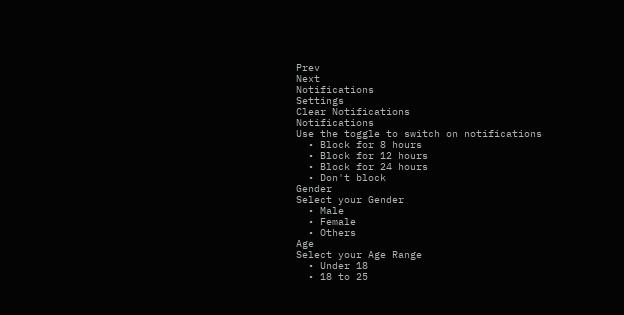Prev
Next
Notifications
Settings
Clear Notifications
Notifications
Use the toggle to switch on notifications
  • Block for 8 hours
  • Block for 12 hours
  • Block for 24 hours
  • Don't block
Gender
Select your Gender
  • Male
  • Female
  • Others
Age
Select your Age Range
  • Under 18
  • 18 to 25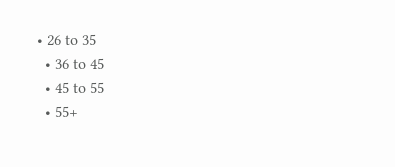• 26 to 35
  • 36 to 45
  • 45 to 55
  • 55+